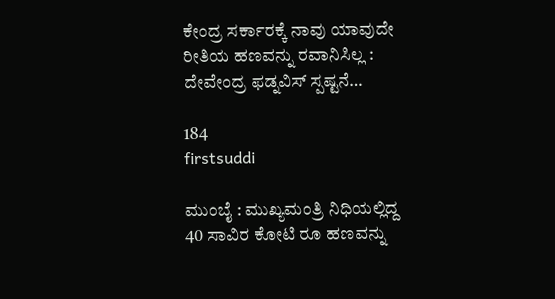ಕೇಂದ್ರ ಸರ್ಕಾರಕ್ಕೆ ನಾವು ಯಾವುದೇ ರೀತಿಯ ಹಣವನ್ನು ರವಾನಿಸಿಲ್ಲ : ದೇವೇಂದ್ರ ಫಡ್ನವಿಸ್ ಸ್ಪಷ್ಟನೆ…

184
firstsuddi

ಮುಂಬೈ : ಮುಖ್ಯಮಂತ್ರಿ ನಿಧಿಯಲ್ಲಿದ್ದ 40 ಸಾವಿರ ಕೋಟಿ ರೂ ಹಣವನ್ನು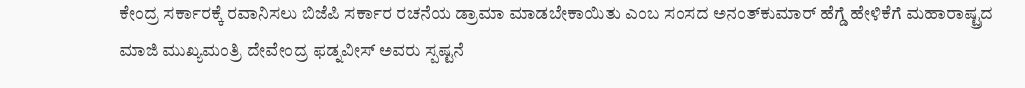ಕೇಂದ್ರ ಸರ್ಕಾರಕ್ಕೆ ರವಾನಿಸಲು ಬಿಜೆಪಿ ಸರ್ಕಾರ ರಚನೆಯ ಡ್ರಾಮಾ ಮಾಡಬೇಕಾಯಿತು ಎಂಬ ಸಂಸದ ಅನಂತ್‍ಕುಮಾರ್ ಹೆಗ್ಡೆ ಹೇಳಿಕೆಗೆ ಮಹಾರಾಷ್ಟ್ರದ ಮಾಜಿ ಮುಖ್ಯಮಂತ್ರಿ ದೇವೇಂದ್ರ ಫಡ್ನವೀಸ್ ಅವರು ಸ್ಪಷ್ಟನೆ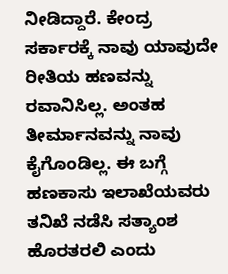ನೀಡಿದ್ದಾರೆ. ಕೇಂದ್ರ ಸರ್ಕಾರಕ್ಕೆ ನಾವು ಯಾವುದೇ ರೀತಿಯ ಹಣವನ್ನು ರವಾನಿಸಿಲ್ಲ. ಅಂತಹ ತೀರ್ಮಾನವನ್ನು ನಾವು ಕೈಗೊಂಡಿಲ್ಲ. ಈ ಬಗ್ಗೆ ಹಣಕಾಸು ಇಲಾಖೆಯವರು ತನಿಖೆ ನಡೆಸಿ ಸತ್ಯಾಂಶ ಹೊರತರಲಿ ಎಂದು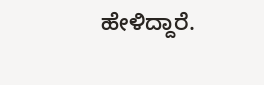ಹೇಳಿದ್ದಾರೆ.